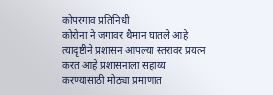कोपरगाव प्रतिनिधी
कोरोना ने जगावर थैमान घातले आहे त्यादृष्टीने प्रशासन आपल्या स्तरावर प्रयत्न करत आहे प्रशासनाला सहाय्य करण्यासाठी मोठ्या प्रमाणात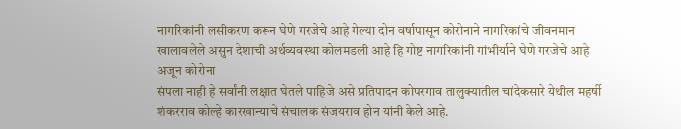नागरिकांनी लसीकरण करून घेणे गरजेचे आहे गेल्या दोन वर्षापासून कोरोनाने नागरिकांचे जीवनमान खालावलेले असुन देशाची अर्थव्यवस्था कोलमडली आहे हि गोष्ट नागरिकांनी गांभीर्याने घेणे गरजेचे आहे अजून कोरोना
संपला नाही हे सर्वांनी लक्षात घेतले पाहिजे असे प्रतिपादन कोपरगाव तालुक्यातील चांदेकसारे येथील महर्षी शंकरराव कोल्हे कारखान्याचे संचालक संजयराव होन यांनी केले आहे.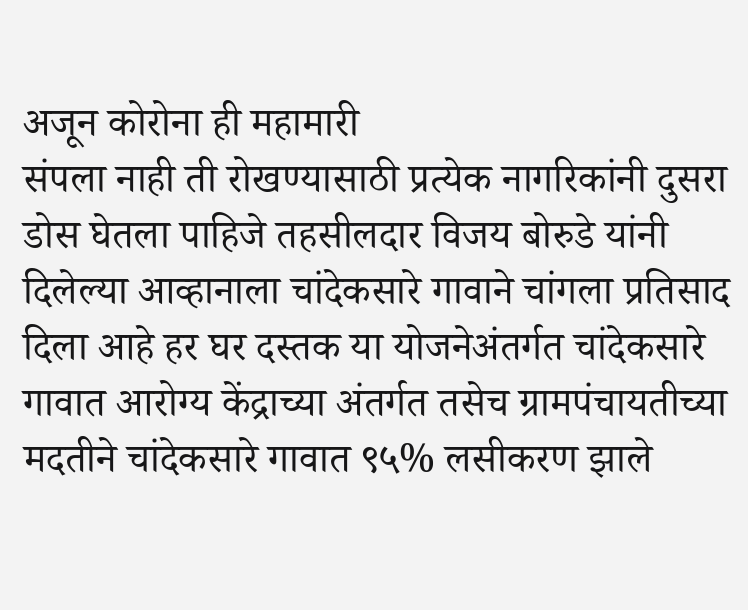अजून कोरोना ही महामारी
संपला नाही ती रोखण्यासाठी प्रत्येक नागरिकांनी दुसरा डोस घेतला पाहिजे तहसीलदार विजय बोरुडे यांनी दिलेल्या आव्हानाला चांदेकसारे गावाने चांगला प्रतिसाद दिला आहे हर घर दस्तक या योजनेअंतर्गत चांदेकसारे गावात आरोग्य केंद्राच्या अंतर्गत तसेच ग्रामपंचायतीच्या मदतीने चांदेकसारे गावात ९५% लसीकरण झाले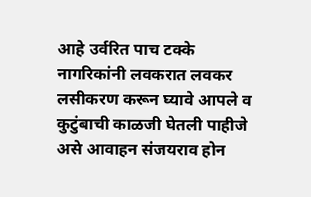आहे उर्वरित पाच टक्के नागरिकांनी लवकरात लवकर लसीकरण करून घ्यावे आपले व कुटुंबाची काळजी घेतली पाहीजे असे आवाहन संजयराव होन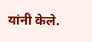यांनी केले.